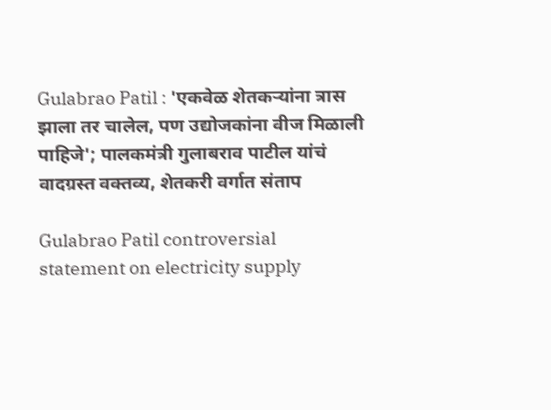Gulabrao Patil : 'एकवेळ शेतकऱ्यांना त्रास झाला तर चालेल, पण उद्योजकांना वीज मिळाली पाहिजे'; पालकमंत्री गुलाबराव पाटील यांचं वादग्रस्त वक्तव्य, शेतकरी वर्गात संताप

Gulabrao Patil controversial statement on electricity supply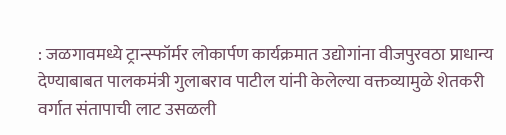: जळगावमध्ये ट्रान्स्फॉर्मर लोकार्पण कार्यक्रमात उद्योगांना वीजपुरवठा प्राधान्य देण्याबाबत पालकमंत्री गुलाबराव पाटील यांनी केलेल्या वक्तव्यामुळे शेतकरी वर्गात संतापाची लाट उसळली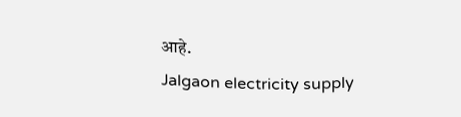आहे.
Jalgaon electricity supply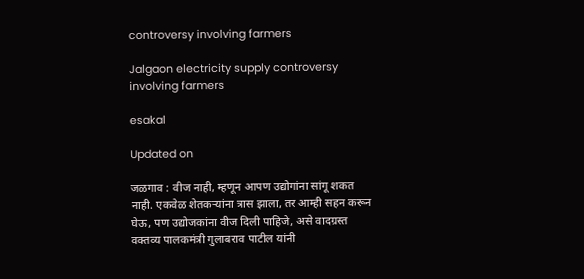controversy involving farmers

Jalgaon electricity supply controversy involving farmers

esakal

Updated on

जळगाव : वीज नाही, म्हणून आपण उद्योगांना सांगू शकत नाही. एकवेळ शेतकऱ्यांना त्रास झाला, तर आम्ही सहन करून घेऊ, पण उद्योजकांना वीज दिली पाहिजे, असे वादग्रस्त वक्तव्य पालकमंत्री गुलाबराव पाटील यांनी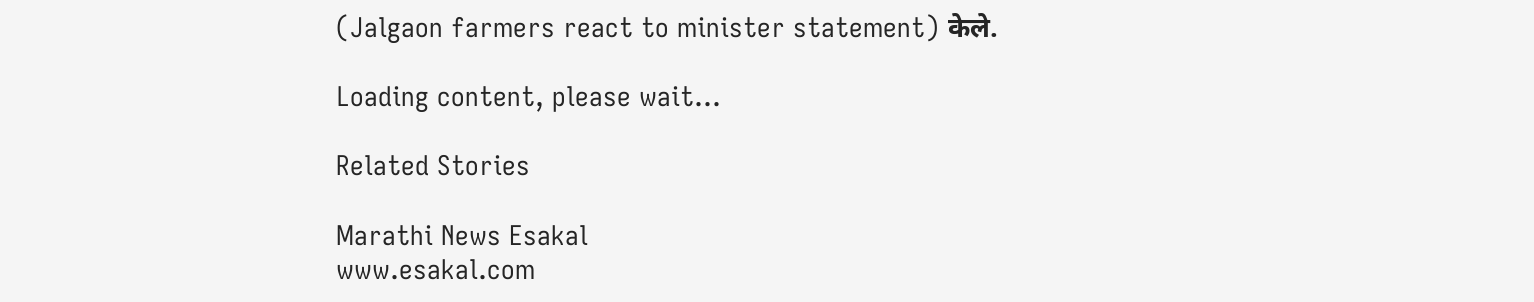(Jalgaon farmers react to minister statement) केले.

Loading content, please wait...

Related Stories

Marathi News Esakal
www.esakal.com